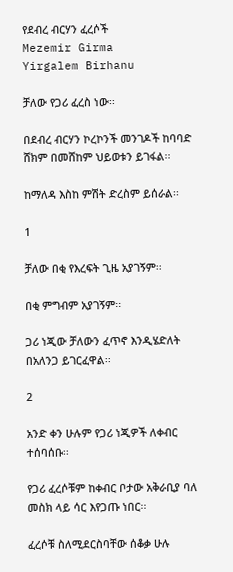የደብረ ብርሃን ፈረሶች
Mezemir Girma
Yirgalem Birhanu

ቻለው የጋሪ ፈረስ ነው፡፡

በደብረ ብርሃን ኮረኮንች መንገዶች ከባባድ ሸክም በመሸከም ህይወቱን ይገፋል፡፡

ከማለዳ እስከ ምሽት ድረስም ይሰራል፡፡

1

ቻለው በቂ የእረፍት ጊዜ አያገኝም፡፡

በቂ ምግብም አያገኝም፡፡

ጋሪ ነጂው ቻለውን ፈጥኖ እንዲሄድለት በአለንጋ ይገርፈዋል፡፡

2

አንድ ቀን ሁሉም የጋሪ ነጂዎች ለቀብር ተሰባሰቡ፡፡

የጋሪ ፈረሶቹም ከቀብር ቦታው አቅራቢያ ባለ መስክ ላይ ሳር እየጋጡ ነበር፡፡

ፈረሶቹ ስለሚደርስባቸው ሰቆቃ ሁሉ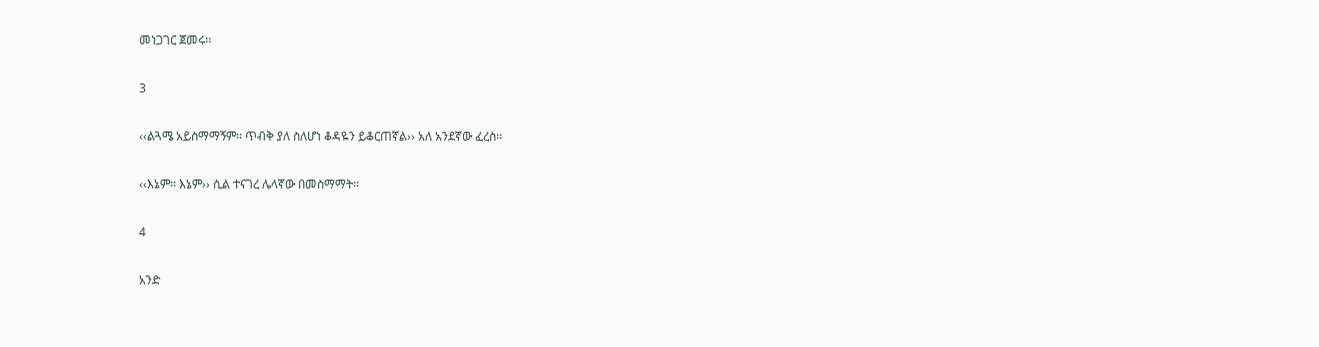መነጋገር ጀመሩ፡፡

3

‹‹ልጓሜ አይስማማኝም፡፡ ጥብቅ ያለ ስለሆነ ቆዳዬን ይቆርጠኛል›› አለ አንደኛው ፈረስ፡፡

‹‹እኔም፡፡ እኔም›› ሲል ተናገረ ሌላኛው በመስማማት፡፡

4

አንድ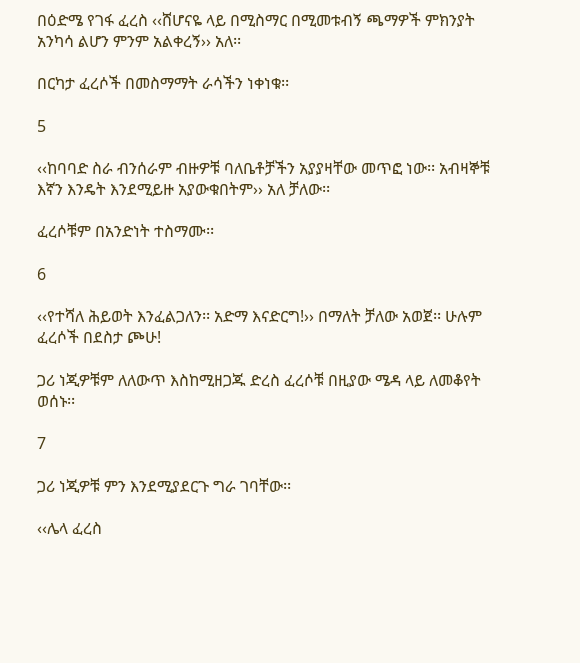በዕድሜ የገፋ ፈረስ ‹‹ሸሆናዬ ላይ በሚስማር በሚመቱብኝ ጫማዎች ምክንያት አንካሳ ልሆን ምንም አልቀረኝ›› አለ፡፡

በርካታ ፈረሶች በመስማማት ራሳችን ነቀነቁ፡፡

5

‹‹ከባባድ ስራ ብንሰራም ብዙዎቹ ባለቤቶቻችን አያያዛቸው መጥፎ ነው፡፡ አብዛኞቹ እኛን እንዴት እንደሚይዙ አያውቁበትም›› አለ ቻለው፡፡

ፈረሶቹም በአንድነት ተስማሙ፡፡

6

‹‹የተሻለ ሕይወት እንፈልጋለን፡፡ አድማ እናድርግ!›› በማለት ቻለው አወጀ፡፡ ሁሉም ፈረሶች በደስታ ጮሁ!

ጋሪ ነጂዎቹም ለለውጥ እስከሚዘጋጁ ድረስ ፈረሶቹ በዚያው ሜዳ ላይ ለመቆየት ወሰኑ፡፡

7

ጋሪ ነጂዎቹ ምን እንደሚያደርጉ ግራ ገባቸው፡፡

‹‹ሌላ ፈረስ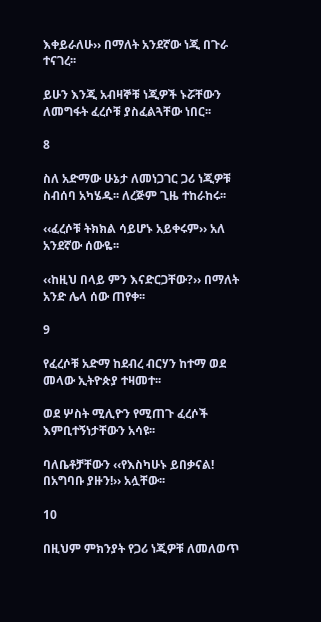እቀይራለሁ›› በማለት አንደኛው ነጂ በጉራ ተናገረ፡፡

ይሁን እንጂ አብዛኞቹ ነጂዎች ኑሯቸውን ለመግፋት ፈረሶቹ ያስፈልጓቸው ነበር፡፡

8

ስለ አድማው ሁኔታ ለመነጋገር ጋሪ ነጂዎቹ ስብሰባ አካሄዱ፡፡ ለረጅም ጊዜ ተከራከሩ፡፡

‹‹ፈረሶቹ ትክክል ሳይሆኑ አይቀሩም›› አለ አንደኛው ሰውዬ፡፡

‹‹ከዚህ በላይ ምን እናድርጋቸው?›› በማለት አንድ ሌላ ሰው ጠየቀ፡፡

9

የፈረሶቹ አድማ ከደብረ ብርሃን ከተማ ወደ መላው ኢትዮጵያ ተዛመተ፡፡

ወደ ሦስት ሚሊዮን የሚጠጉ ፈረሶች እምቢተኝነታቸውን አሳዩ፡፡

ባለቤቶቻቸውን ‹‹የእስካሁኑ ይበቃናል! በአግባቡ ያዙን!›› አሏቸው፡፡

10

በዚህም ምክንያት የጋሪ ነጂዎቹ ለመለወጥ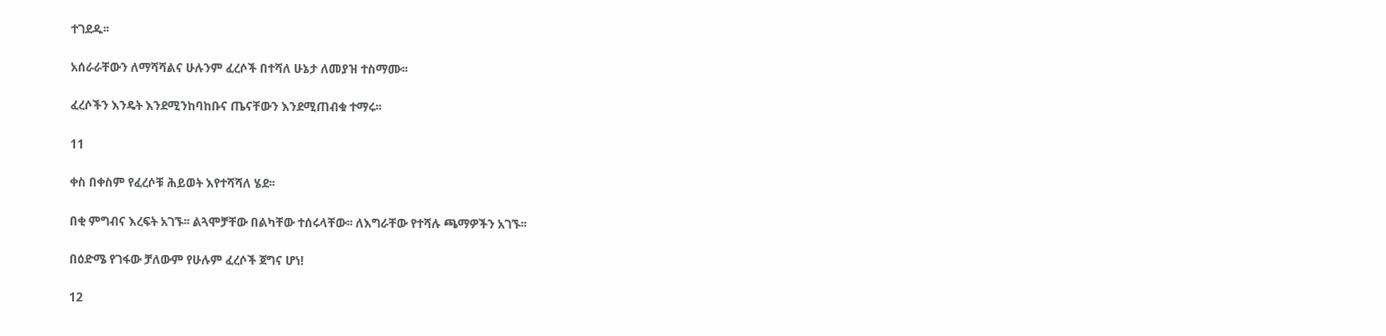ተገደዱ፡፡

አሰራራቸውን ለማሻሻልና ሁሉንም ፈረሶች በተሻለ ሁኔታ ለመያዝ ተስማሙ፡፡

ፈረሶችን እንዴት እንደሚንከባከቡና ጤናቸውን እንደሚጠብቁ ተማሩ፡፡

11

ቀስ በቀስም የፈረሶቹ ሕይወት እየተሻሻለ ሄደ፡፡

በቂ ምግብና እረፍት አገኙ፡፡ ልጓሞቻቸው በልካቸው ተሰሩላቸው፡፡ ለእግራቸው የተሻሉ ጫማዎችን አገኙ፡፡

በዕድሜ የገፋው ቻለውም የሁሉም ፈረሶች ጀግና ሆነ!

12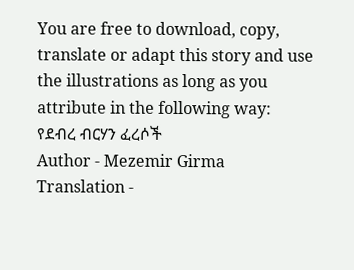You are free to download, copy, translate or adapt this story and use the illustrations as long as you attribute in the following way:
የደብረ ብርሃን ፈረሶች
Author - Mezemir Girma
Translation -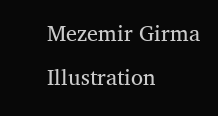Mezemir Girma
Illustration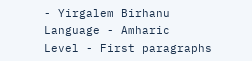- Yirgalem Birhanu
Language - Amharic
Level - First paragraphs